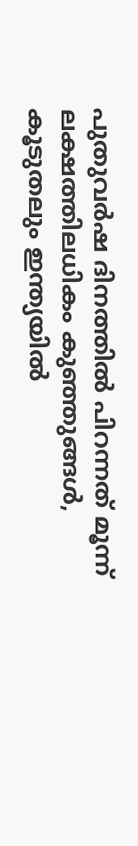പുതുവര്‍ഷ ദിനത്തില്‍ പിറന്നത് മൂന്ന് ലക്ഷത്തിലധികം കുഞ്ഞുങ്ങള്‍, കൂടുതലും ഇന്ത്യയില്‍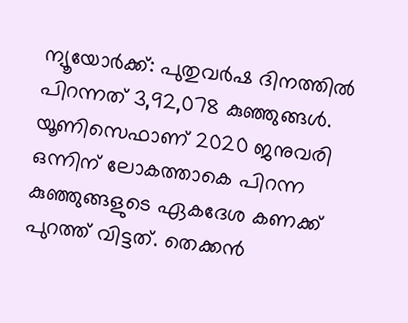ന്യൂയോര്‍ക്ക്: പുതുവര്‍ഷ ദിനത്തില്‍ പിറന്നത് 3,92,078 കുഞ്ഞുങ്ങള്‍. യൂണിസെഫാണ് 2020 ജനുവരി ഒന്നിന് ലോകത്താകെ പിറന്ന കുഞ്ഞുങ്ങളുടെ ഏകദേശ കണക്ക് പുറത്ത് വിട്ടത്. തെക്കന്‍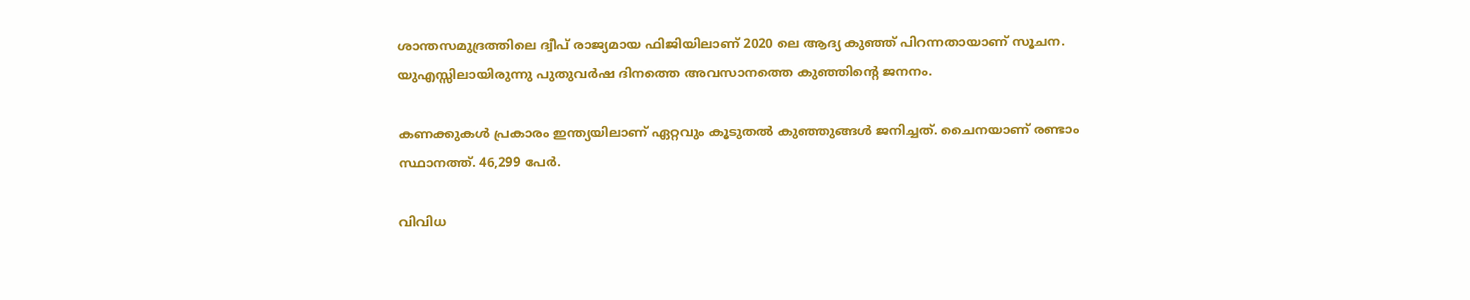ശാന്തസമുദ്രത്തിലെ ദ്വീപ് രാജ്യമായ ഫിജിയിലാണ് 2020 ലെ ആദ്യ കുഞ്ഞ് പിറന്നതായാണ് സൂചന. യുഎസ്സിലായിരുന്നു പുതുവര്‍ഷ ദിനത്തെ അവസാനത്തെ കുഞ്ഞിന്റെ ജനനം.

കണക്കുകള്‍ പ്രകാരം ഇന്ത്യയിലാണ് ഏറ്റവും കൂടുതല്‍ കുഞ്ഞുങ്ങള്‍ ജനിച്ചത്. ചൈനയാണ് രണ്ടാം സ്ഥാനത്ത്. 46,299 പേര്‍.

വിവിധ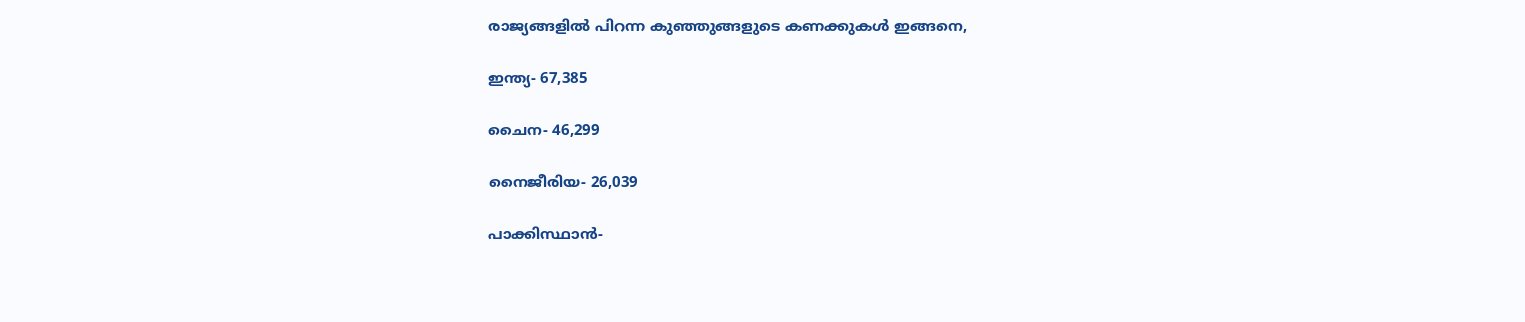രാജ്യങ്ങളില്‍ പിറന്ന കുഞ്ഞുങ്ങളുടെ കണക്കുകള്‍ ഇങ്ങനെ,

ഇന്ത്യ- 67,385

ചൈന- 46,299

നൈജീരിയ- 26,039

പാക്കിസ്ഥാന്‍-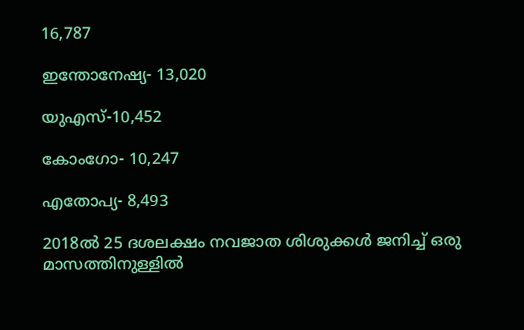16,787

ഇന്തോനേഷ്യ- 13,020

യുഎസ്-10,452

കോംഗോ- 10,247

എതോപ്യ- 8,493

2018ല്‍ 25 ദശലക്ഷം നവജാത ശിശുക്കള്‍ ജനിച്ച്‌ ഒരു മാസത്തിനുള്ളില്‍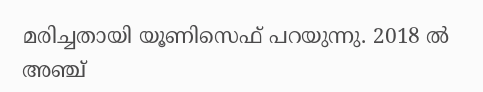മരിച്ചതായി യൂണിസെഫ് പറയുന്നു. 2018 ല്‍ അഞ്ച്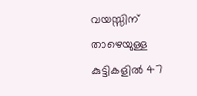വയസ്സിന് താഴെയുള്ള കുട്ടികളില്‍ 47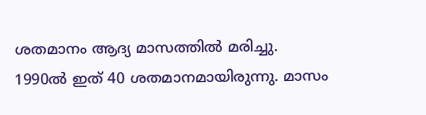ശതമാനം ആദ്യ മാസത്തില്‍ മരിച്ചു. 1990ല്‍ ഇത് 40 ശതമാനമായിരുന്നു. മാസം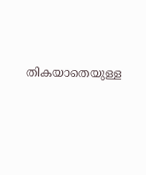തികയാതെയുള്ള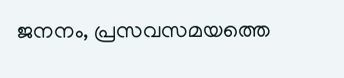ജനനം, പ്രസവസമയത്തെ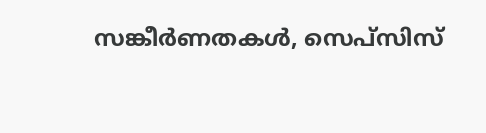സങ്കീര്‍ണതകള്‍, സെപ്‌സിസ്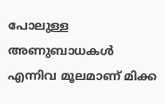പോലുള്ള അണുബാധകള്‍ എന്നിവ മൂലമാണ് മിക്ക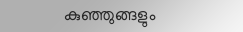കുഞ്ഞുങ്ങളും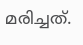മരിച്ചത്.